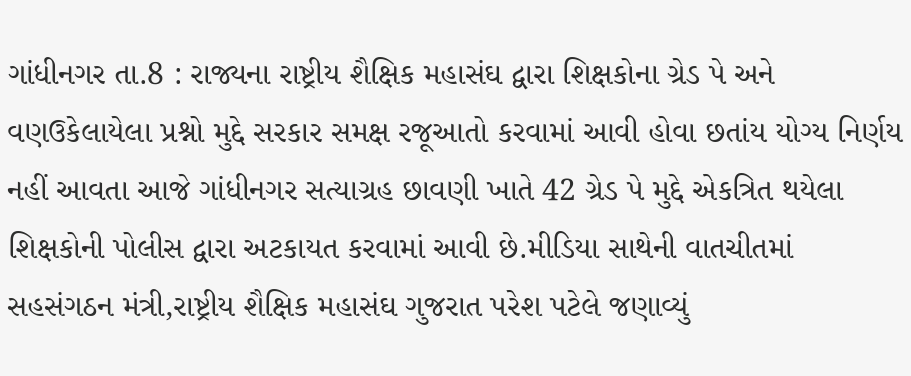ગાંધીનગર તા.8 : રાજ્યના રાષ્ટ્રીય શૈક્ષિક મહાસંઘ દ્વારા શિક્ષકોના ગ્રેડ પે અને વણઉકેલાયેલા પ્રશ્નો મુદ્દે સરકાર સમક્ષ રજૂઆતો કરવામાં આવી હોવા છતાંય યોગ્ય નિર્ણય નહીં આવતા આજે ગાંધીનગર સત્યાગ્રહ છાવણી ખાતે 42 ગ્રેડ પે મુદ્દે એકત્રિત થયેલા શિક્ષકોની પોલીસ દ્વારા અટકાયત કરવામાં આવી છે.મીડિયા સાથેની વાતચીતમાં સહસંગઠન મંત્રી,રાષ્ટ્રીય શૈક્ષિક મહાસંઘ ગુજરાત પરેશ પટેલે જણાવ્યું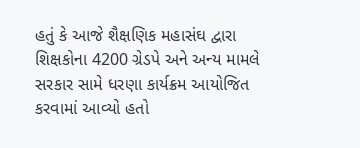હતું કે આજે શૈક્ષણિક મહાસંઘ દ્વારા શિક્ષકોના 4200 ગ્રેડપે અને અન્ય મામલે સરકાર સામે ધરણા કાર્યક્રમ આયોજિત કરવામાં આવ્યો હતો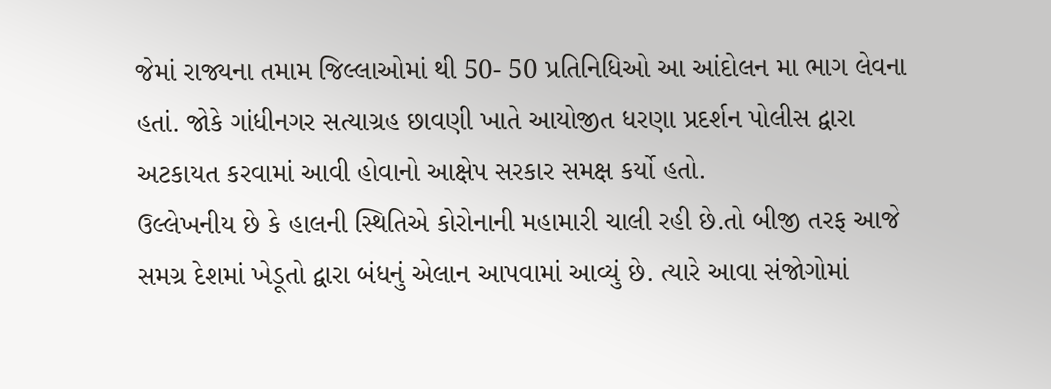જેમાં રાજ્યના તમામ જિલ્લાઓમાં થી 50- 50 પ્રતિનિધિઓ આ આંદોલન મા ભાગ લેવના હતાં. જોકે ગાંધીનગર સત્યાગ્રહ છાવણી ખાતે આયોજીત ધરણા પ્રદર્શન પોલીસ દ્વારા અટકાયત કરવામાં આવી હોવાનો આક્ષેપ સરકાર સમક્ષ કર્યો હતો.
ઉલ્લેખનીય છે કે હાલની સ્થિતિએ કોરોનાની મહામારી ચાલી રહી છે.તો બીજી તરફ આજે સમગ્ર દેશમાં ખેડૂતો દ્વારા બંધનું એલાન આપવામાં આવ્યું છે. ત્યારે આવા સંજોગોમાં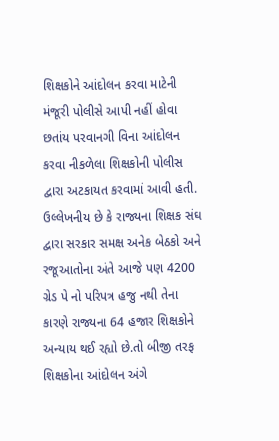શિક્ષકોને આંદોલન કરવા માટેની મંજૂરી પોલીસે આપી નહીં હોવા છતાંય પરવાનગી વિના આંદોલન કરવા નીકળેલા શિક્ષકોની પોલીસ દ્વારા અટકાયત કરવામાં આવી હતી.
ઉલ્લેખનીય છે કે રાજ્યના શિક્ષક સંઘ દ્વારા સરકાર સમક્ષ અનેક બેઠકો અને રજૂઆતોના અંતે આજે પણ 4200 ગ્રેડ પે નો પરિપત્ર હજુ નથી તેના કારણે રાજ્યના 64 હજાર શિક્ષકોને અન્યાય થઈ રહ્યો છે.તો બીજી તરફ શિક્ષકોના આંદોલન અંગે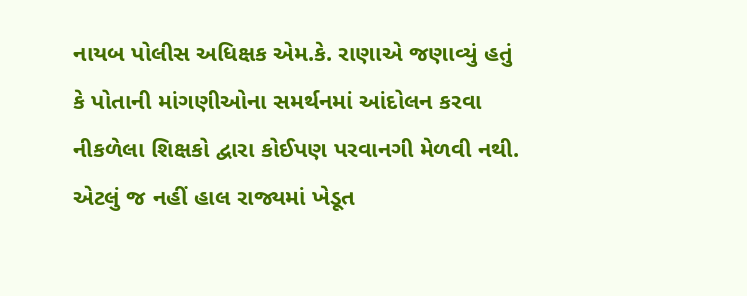નાયબ પોલીસ અધિક્ષક એમ.કે. રાણાએ જણાવ્યું હતું કે પોતાની માંગણીઓના સમર્થનમાં આંદોલન કરવા નીકળેલા શિક્ષકો દ્વારા કોઈપણ પરવાનગી મેળવી નથી.
એટલું જ નહીં હાલ રાજ્યમાં ખેડૂત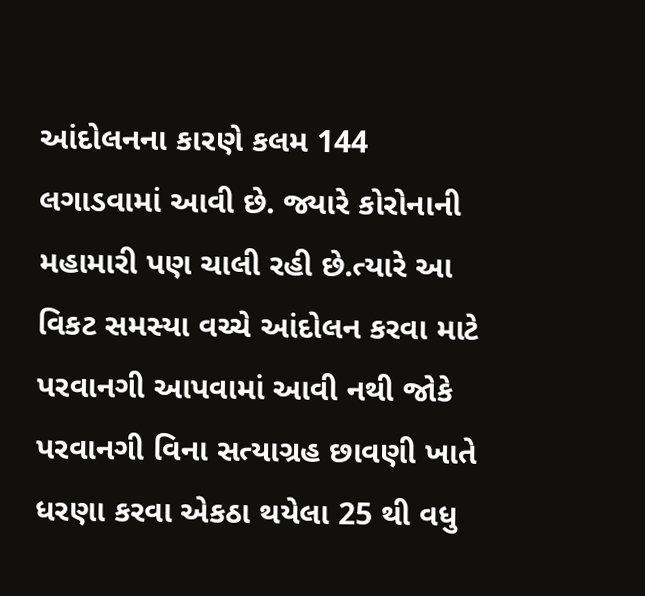આંદોલનના કારણે કલમ 144 લગાડવામાં આવી છે. જ્યારે કોરોનાની મહામારી પણ ચાલી રહી છે.ત્યારે આ વિકટ સમસ્યા વચ્ચે આંદોલન કરવા માટે પરવાનગી આપવામાં આવી નથી જોકે પરવાનગી વિના સત્યાગ્રહ છાવણી ખાતે ધરણા કરવા એકઠા થયેલા 25 થી વધુ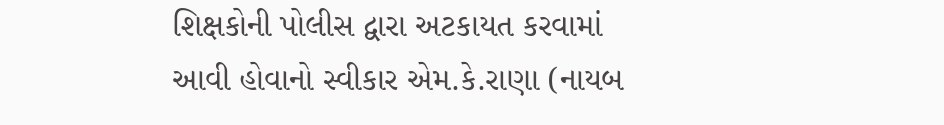શિક્ષકોની પોલીસ દ્વારા અટકાયત કરવામાં આવી હોવાનો સ્વીકાર એમ.કે.રાણા (નાયબ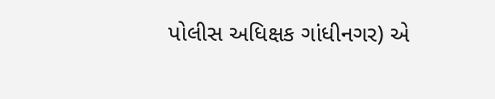પોલીસ અધિક્ષક ગાંધીનગર) એ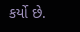કર્યો છે.